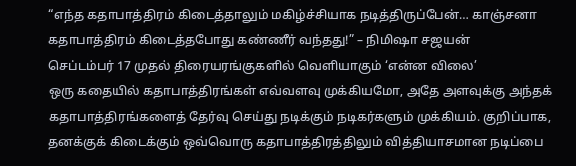“எந்த கதாபாத்திரம் கிடைத்தாலும் மகிழ்ச்சியாக நடித்திருப்பேன்… காஞ்சனா கதாபாத்திரம் கிடைத்தபோது கண்ணீர் வந்தது!” – நிமிஷா சஜயன்
செப்டம்பர் 17 முதல் திரையரங்குகளில் வெளியாகும் ‘என்ன விலை’
ஒரு கதையில் கதாபாத்திரங்கள் எவ்வளவு முக்கியமோ, அதே அளவுக்கு அந்தக் கதாபாத்திரங்களைத் தேர்வு செய்து நடிக்கும் நடிகர்களும் முக்கியம். குறிப்பாக, தனக்குக் கிடைக்கும் ஒவ்வொரு கதாபாத்திரத்திலும் வித்தியாசமான நடிப்பை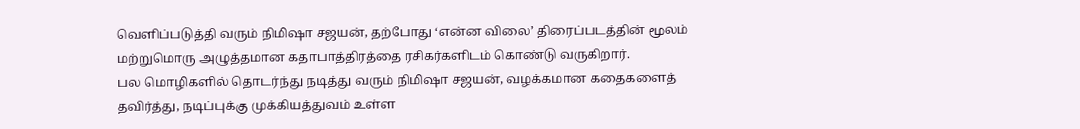வெளிப்படுத்தி வரும் நிமிஷா சஜயன், தற்போது ‘என்ன விலை’ திரைப்படத்தின் மூலம் மற்றுமொரு அழுத்தமான கதாபாத்திரத்தை ரசிகர்களிடம் கொண்டு வருகிறார்.
பல மொழிகளில் தொடர்ந்து நடித்து வரும் நிமிஷா சஜயன், வழக்கமான கதைகளைத் தவிர்த்து, நடிப்புக்கு முக்கியத்துவம் உள்ள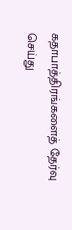கதாபாத்திரங்களைத் தேர்வு செய்து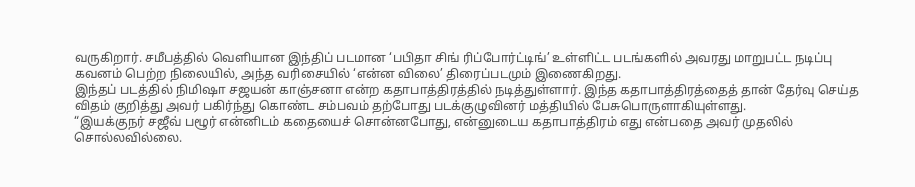வருகிறார். சமீபத்தில் வெளியான இந்திப் படமான ‘பபிதா சிங் ரிப்போர்ட்டிங்’ உள்ளிட்ட படங்களில் அவரது மாறுபட்ட நடிப்பு கவனம் பெற்ற நிலையில், அந்த வரிசையில் ‘என்ன விலை’ திரைப்படமும் இணைகிறது.
இந்தப் படத்தில் நிமிஷா சஜயன் காஞ்சனா என்ற கதாபாத்திரத்தில் நடித்துள்ளார். இந்த கதாபாத்திரத்தைத் தான் தேர்வு செய்த விதம் குறித்து அவர் பகிர்ந்து கொண்ட சம்பவம் தற்போது படக்குழுவினர் மத்தியில் பேசுபொருளாகியுள்ளது.
“இயக்குநர் சஜீவ் பழூர் என்னிடம் கதையைச் சொன்னபோது, என்னுடைய கதாபாத்திரம் எது என்பதை அவர் முதலில் சொல்லவில்லை.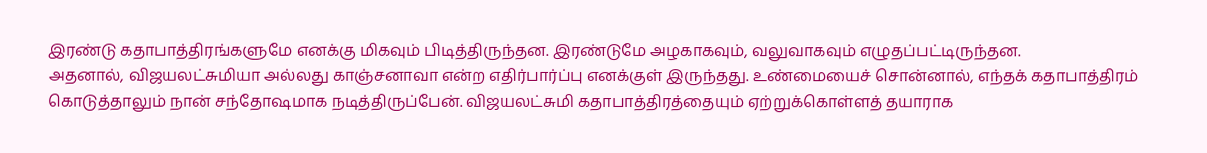இரண்டு கதாபாத்திரங்களுமே எனக்கு மிகவும் பிடித்திருந்தன. இரண்டுமே அழகாகவும், வலுவாகவும் எழுதப்பட்டிருந்தன.
அதனால், விஜயலட்சுமியா அல்லது காஞ்சனாவா என்ற எதிர்பார்ப்பு எனக்குள் இருந்தது. உண்மையைச் சொன்னால், எந்தக் கதாபாத்திரம் கொடுத்தாலும் நான் சந்தோஷமாக நடித்திருப்பேன். விஜயலட்சுமி கதாபாத்திரத்தையும் ஏற்றுக்கொள்ளத் தயாராக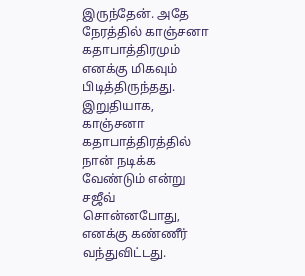இருந்தேன். அதே நேரத்தில் காஞ்சனா கதாபாத்திரமும் எனக்கு மிகவும் பிடித்திருந்தது.
இறுதியாக, காஞ்சனா கதாபாத்திரத்தில் நான் நடிக்க வேண்டும் என்று சஜீவ் சொன்னபோது, எனக்கு கண்ணீர் வந்துவிட்டது.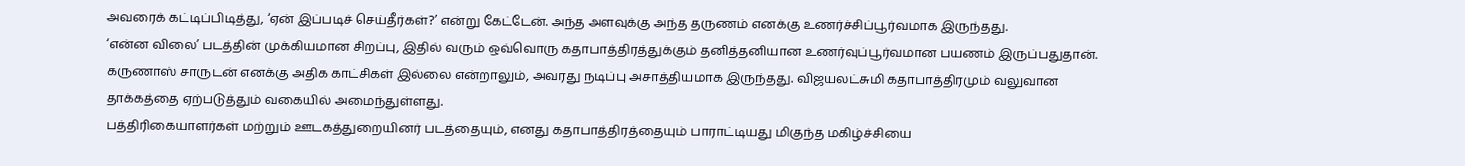அவரைக் கட்டிப்பிடித்து, ‘ஏன் இப்படிச் செய்தீர்கள்?’ என்று கேட்டேன். அந்த அளவுக்கு அந்த தருணம் எனக்கு உணர்ச்சிப்பூர்வமாக இருந்தது.
‘என்ன விலை’ படத்தின் முக்கியமான சிறப்பு, இதில் வரும் ஒவ்வொரு கதாபாத்திரத்துக்கும் தனித்தனியான உணர்வுப்பூர்வமான பயணம் இருப்பதுதான். கருணாஸ் சாருடன் எனக்கு அதிக காட்சிகள் இல்லை என்றாலும், அவரது நடிப்பு அசாத்தியமாக இருந்தது. விஜயலட்சுமி கதாபாத்திரமும் வலுவான தாக்கத்தை ஏற்படுத்தும் வகையில் அமைந்துள்ளது.
பத்திரிகையாளர்கள் மற்றும் ஊடகத்துறையினர் படத்தையும், எனது கதாபாத்திரத்தையும் பாராட்டியது மிகுந்த மகிழ்ச்சியை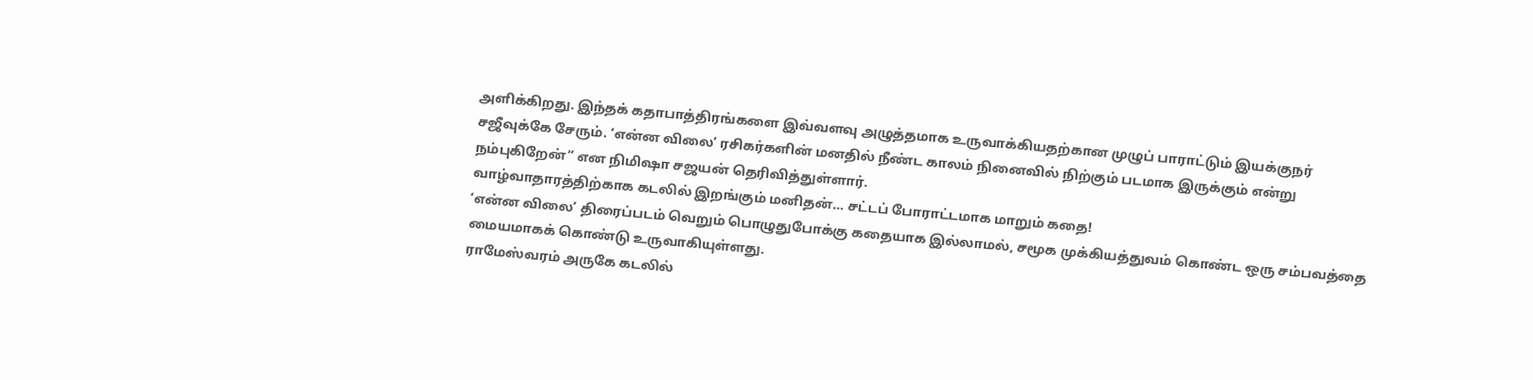அளிக்கிறது. இந்தக் கதாபாத்திரங்களை இவ்வளவு அழுத்தமாக உருவாக்கியதற்கான முழுப் பாராட்டும் இயக்குநர் சஜீவுக்கே சேரும். ‘என்ன விலை’ ரசிகர்களின் மனதில் நீண்ட காலம் நினைவில் நிற்கும் படமாக இருக்கும் என்று நம்புகிறேன்” என நிமிஷா சஜயன் தெரிவித்துள்ளார்.
வாழ்வாதாரத்திற்காக கடலில் இறங்கும் மனிதன்… சட்டப் போராட்டமாக மாறும் கதை!
‘என்ன விலை’ திரைப்படம் வெறும் பொழுதுபோக்கு கதையாக இல்லாமல், சமூக முக்கியத்துவம் கொண்ட ஒரு சம்பவத்தை மையமாகக் கொண்டு உருவாகியுள்ளது.
ராமேஸ்வரம் அருகே கடலில்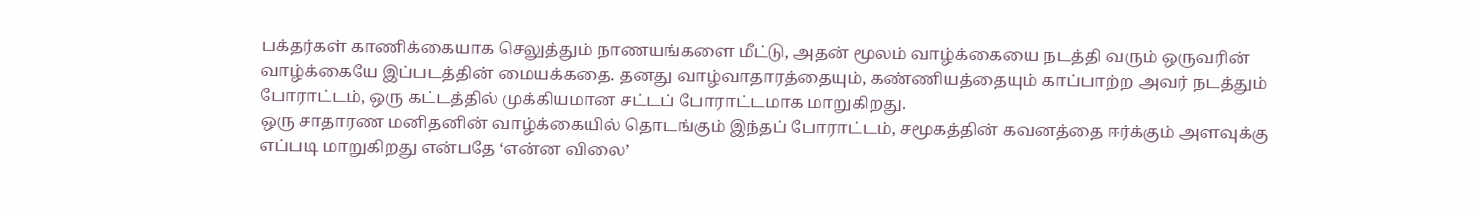பக்தர்கள் காணிக்கையாக செலுத்தும் நாணயங்களை மீட்டு, அதன் மூலம் வாழ்க்கையை நடத்தி வரும் ஒருவரின் வாழ்க்கையே இப்படத்தின் மையக்கதை. தனது வாழ்வாதாரத்தையும், கண்ணியத்தையும் காப்பாற்ற அவர் நடத்தும் போராட்டம், ஒரு கட்டத்தில் முக்கியமான சட்டப் போராட்டமாக மாறுகிறது.
ஒரு சாதாரண மனிதனின் வாழ்க்கையில் தொடங்கும் இந்தப் போராட்டம், சமூகத்தின் கவனத்தை ஈர்க்கும் அளவுக்கு எப்படி மாறுகிறது என்பதே ‘என்ன விலை’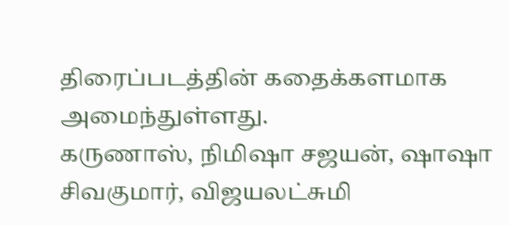திரைப்படத்தின் கதைக்களமாக அமைந்துள்ளது.
கருணாஸ், நிமிஷா சஜயன், ஷாஷா சிவகுமார், விஜயலட்சுமி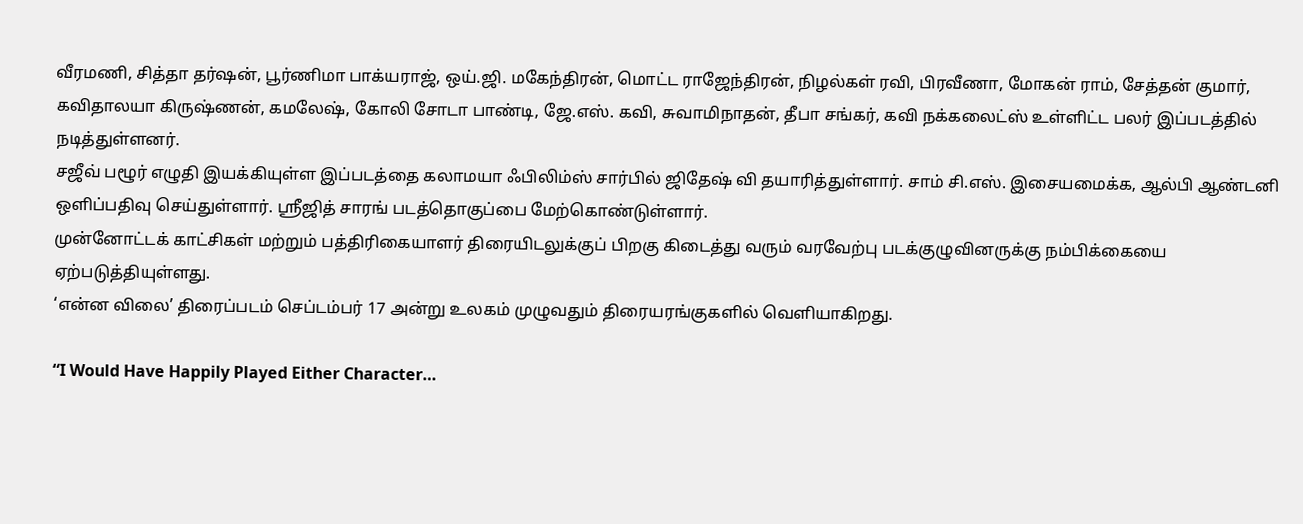வீரமணி, சித்தா தர்ஷன், பூர்ணிமா பாக்யராஜ், ஒய்.ஜி. மகேந்திரன், மொட்ட ராஜேந்திரன், நிழல்கள் ரவி, பிரவீணா, மோகன் ராம், சேத்தன் குமார், கவிதாலயா கிருஷ்ணன், கமலேஷ், கோலி சோடா பாண்டி, ஜே.எஸ். கவி, சுவாமிநாதன், தீபா சங்கர், கவி நக்கலைட்ஸ் உள்ளிட்ட பலர் இப்படத்தில் நடித்துள்ளனர்.
சஜீவ் பழூர் எழுதி இயக்கியுள்ள இப்படத்தை கலாமயா ஃபிலிம்ஸ் சார்பில் ஜிதேஷ் வி தயாரித்துள்ளார். சாம் சி.எஸ். இசையமைக்க, ஆல்பி ஆண்டனி ஒளிப்பதிவு செய்துள்ளார். ஸ்ரீஜித் சாரங் படத்தொகுப்பை மேற்கொண்டுள்ளார்.
முன்னோட்டக் காட்சிகள் மற்றும் பத்திரிகையாளர் திரையிடலுக்குப் பிறகு கிடைத்து வரும் வரவேற்பு படக்குழுவினருக்கு நம்பிக்கையை ஏற்படுத்தியுள்ளது.
‘என்ன விலை’ திரைப்படம் செப்டம்பர் 17 அன்று உலகம் முழுவதும் திரையரங்குகளில் வெளியாகிறது.

“I Would Have Happily Played Either Character…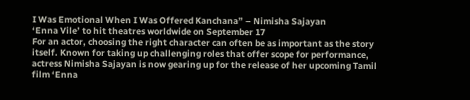I Was Emotional When I Was Offered Kanchana” – Nimisha Sajayan
‘Enna Vile’ to hit theatres worldwide on September 17
For an actor, choosing the right character can often be as important as the story itself. Known for taking up challenging roles that offer scope for performance, actress Nimisha Sajayan is now gearing up for the release of her upcoming Tamil film ‘Enna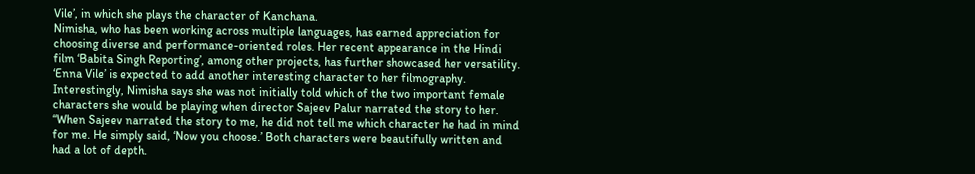Vile’, in which she plays the character of Kanchana.
Nimisha, who has been working across multiple languages, has earned appreciation for choosing diverse and performance-oriented roles. Her recent appearance in the Hindi film ‘Babita Singh Reporting’, among other projects, has further showcased her versatility. ‘Enna Vile’ is expected to add another interesting character to her filmography.
Interestingly, Nimisha says she was not initially told which of the two important female characters she would be playing when director Sajeev Palur narrated the story to her.
“When Sajeev narrated the story to me, he did not tell me which character he had in mind for me. He simply said, ‘Now you choose.’ Both characters were beautifully written and had a lot of depth.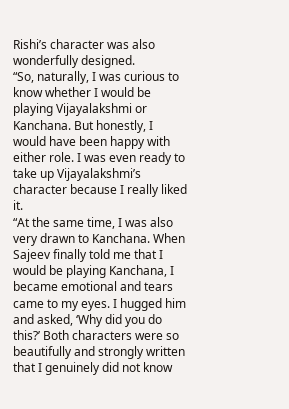Rishi’s character was also wonderfully designed.
“So, naturally, I was curious to know whether I would be playing Vijayalakshmi or Kanchana. But honestly, I would have been happy with either role. I was even ready to take up Vijayalakshmi’s character because I really liked it.
“At the same time, I was also very drawn to Kanchana. When Sajeev finally told me that I would be playing Kanchana, I became emotional and tears came to my eyes. I hugged him and asked, ‘Why did you do this?’ Both characters were so beautifully and strongly written that I genuinely did not know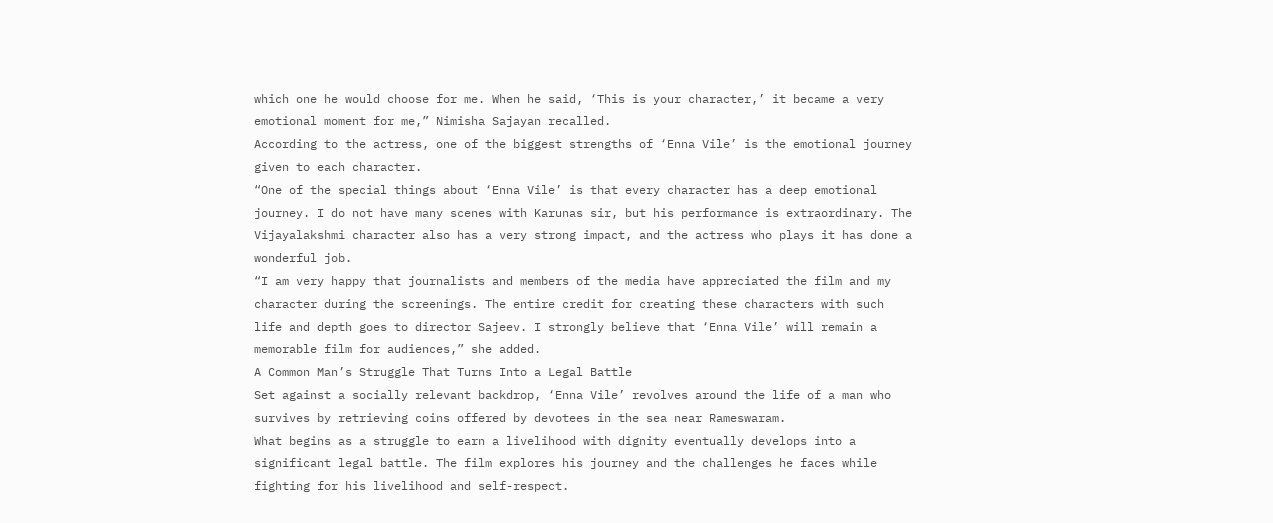which one he would choose for me. When he said, ‘This is your character,’ it became a very emotional moment for me,” Nimisha Sajayan recalled.
According to the actress, one of the biggest strengths of ‘Enna Vile’ is the emotional journey given to each character.
“One of the special things about ‘Enna Vile’ is that every character has a deep emotional journey. I do not have many scenes with Karunas sir, but his performance is extraordinary. The Vijayalakshmi character also has a very strong impact, and the actress who plays it has done a wonderful job.
“I am very happy that journalists and members of the media have appreciated the film and my character during the screenings. The entire credit for creating these characters with such life and depth goes to director Sajeev. I strongly believe that ‘Enna Vile’ will remain a memorable film for audiences,” she added.
A Common Man’s Struggle That Turns Into a Legal Battle
Set against a socially relevant backdrop, ‘Enna Vile’ revolves around the life of a man who survives by retrieving coins offered by devotees in the sea near Rameswaram.
What begins as a struggle to earn a livelihood with dignity eventually develops into a significant legal battle. The film explores his journey and the challenges he faces while fighting for his livelihood and self-respect.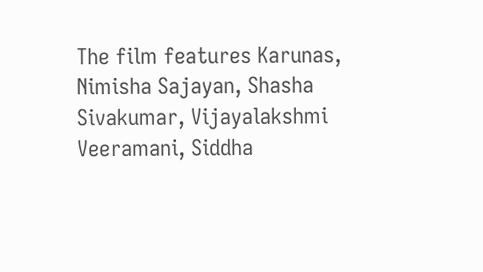The film features Karunas, Nimisha Sajayan, Shasha Sivakumar, Vijayalakshmi Veeramani, Siddha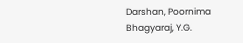Darshan, Poornima Bhagyaraj, Y.G.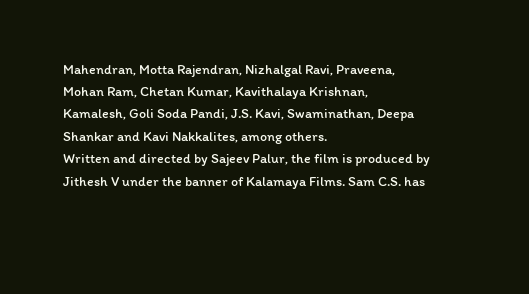Mahendran, Motta Rajendran, Nizhalgal Ravi, Praveena, Mohan Ram, Chetan Kumar, Kavithalaya Krishnan, Kamalesh, Goli Soda Pandi, J.S. Kavi, Swaminathan, Deepa Shankar and Kavi Nakkalites, among others.
Written and directed by Sajeev Palur, the film is produced by Jithesh V under the banner of Kalamaya Films. Sam C.S. has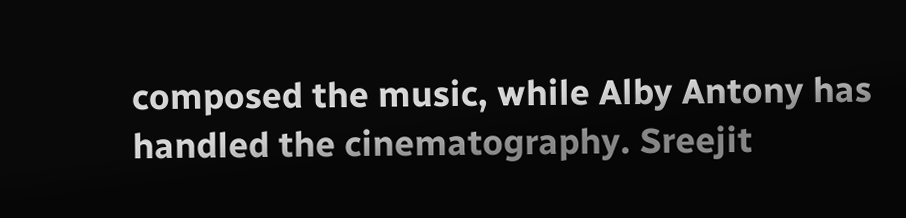composed the music, while Alby Antony has handled the cinematography. Sreejit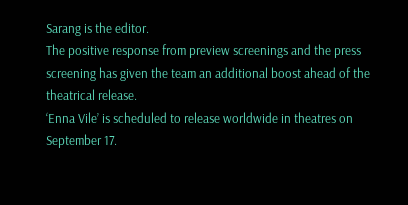Sarang is the editor.
The positive response from preview screenings and the press screening has given the team an additional boost ahead of the theatrical release.
‘Enna Vile’ is scheduled to release worldwide in theatres on September 17.